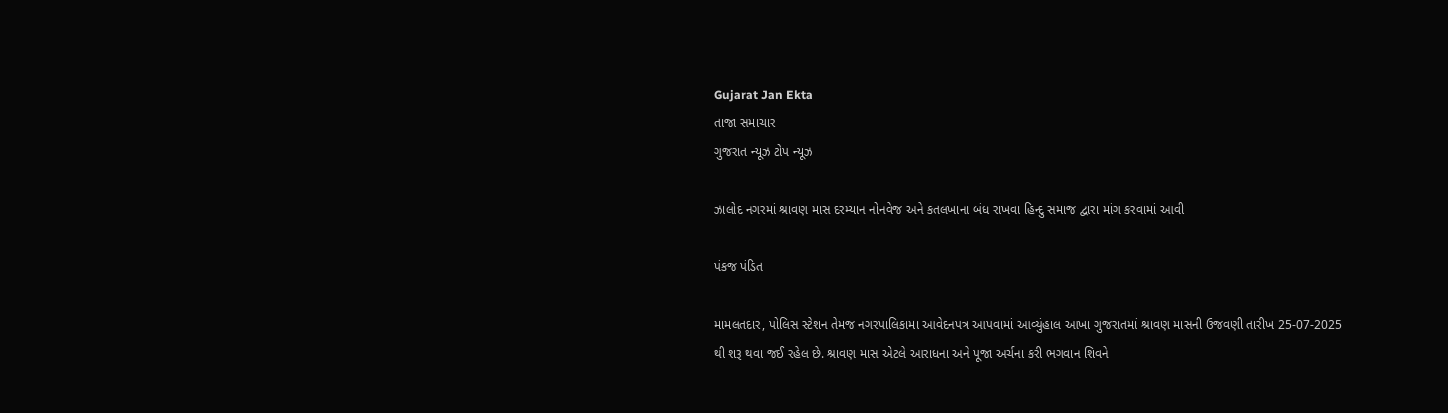Gujarat Jan Ekta
તાજા સમાચાર
ગુજરાત ન્યૂઝ ટોપ ન્યૂઝ

ઝાલોદ નગરમાં શ્રાવણ માસ દરમ્યાન નોનવેજ અને કતલખાના બંધ રાખવા હિન્દુ સમાજ દ્વારા માંગ કરવામાં આવી

પંકજ પંડિત

મામલતદાર, પોલિસ સ્ટેશન તેમજ નગરપાલિકામા આવેદનપત્ર આપવામાં આવ્યુંહાલ આખા ગુજરાતમાં શ્રાવણ માસની ઉજવણી તારીખ 25-07-2025 થી શરૂ થવા જઈ રહેલ છે. શ્રાવણ માસ એટલે આરાધના અને પૂજા અર્ચના કરી ભગવાન શિવને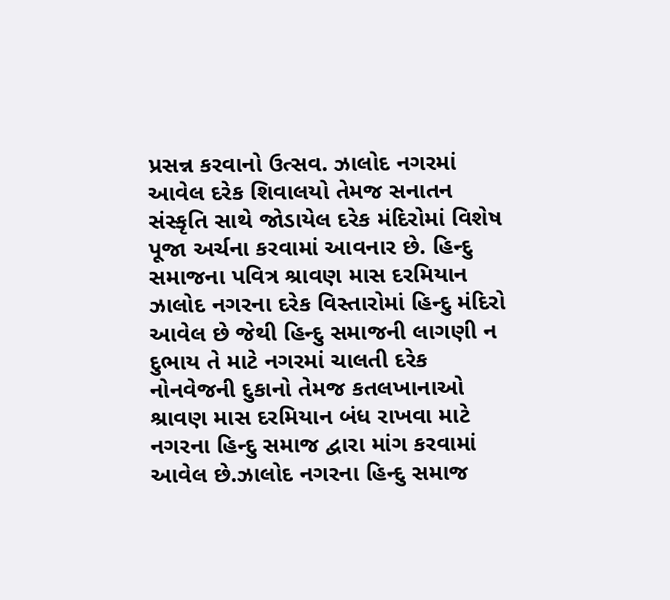પ્રસન્ન કરવાનો ઉત્સવ. ઝાલોદ નગરમાં આવેલ દરેક શિવાલયો તેમજ સનાતન સંસ્કૃતિ સાથે જોડાયેલ દરેક મંદિરોમાં વિશેષ પૂજા અર્ચના કરવામાં આવનાર છે. હિન્દુ સમાજના પવિત્ર શ્રાવણ માસ દરમિયાન ઝાલોદ નગરના દરેક વિસ્તારોમાં હિન્દુ મંદિરો આવેલ છે જેથી હિન્દુ સમાજની લાગણી ન દુભાય તે માટે નગરમાં ચાલતી દરેક નોનવેજની દુકાનો તેમજ કતલખાનાઓ શ્રાવણ માસ દરમિયાન બંધ રાખવા માટે નગરના હિન્દુ સમાજ દ્વારા માંગ કરવામાં આવેલ છે.ઝાલોદ નગરના હિન્દુ સમાજ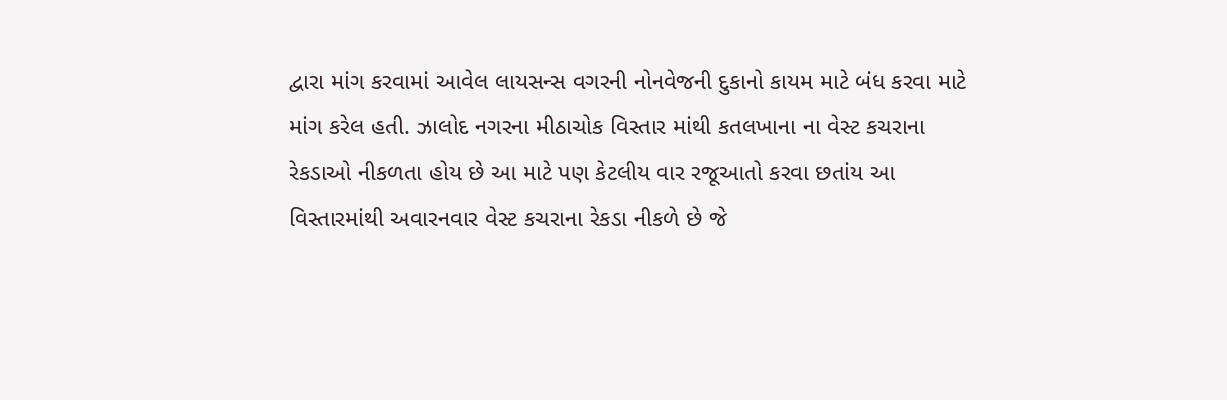દ્વારા માંગ કરવામાં આવેલ લાયસન્સ વગરની નોનવેજની દુકાનો કાયમ માટે બંધ કરવા માટે માંગ કરેલ હતી. ઝાલોદ નગરના મીઠાચોક વિસ્તાર માંથી કતલખાના ના વેસ્ટ કચરાના રેકડાઓ નીકળતા હોય છે આ માટે પણ કેટલીય વાર રજૂઆતો કરવા છતાંય આ વિસ્તારમાંથી અવારનવાર વેસ્ટ કચરાના રેકડા નીકળે છે જે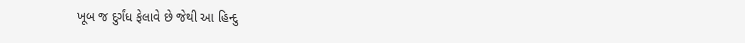ખૂબ જ દુર્ગંધ ફેલાવે છે જેથી આ હિન્દુ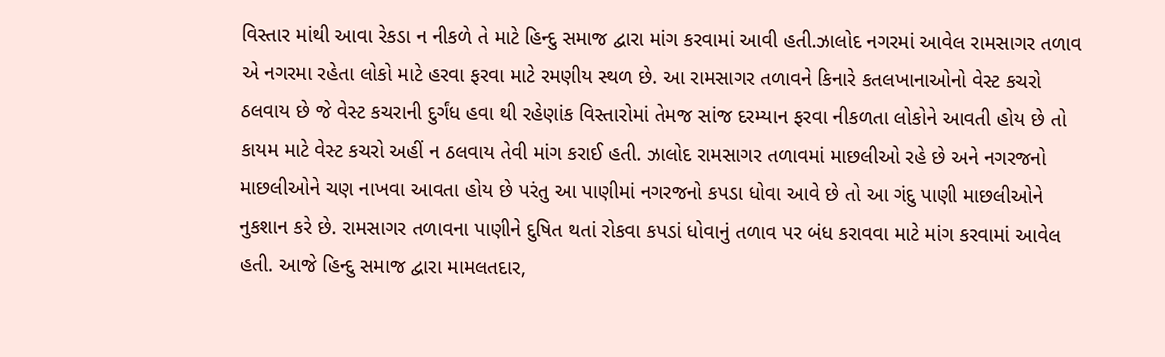વિસ્તાર માંથી આવા રેકડા ન નીકળે તે માટે હિન્દુ સમાજ દ્વારા માંગ કરવામાં આવી હતી.ઝાલોદ નગરમાં આવેલ રામસાગર તળાવ એ નગરમા રહેતા લોકો માટે હરવા ફરવા માટે રમણીય સ્થળ છે. આ રામસાગર તળાવને કિનારે કતલખાનાઓનો વેસ્ટ કચરો ઠલવાય છે જે વેસ્ટ કચરાની દુર્ગંધ હવા થી રહેણાંક વિસ્તારોમાં તેમજ સાંજ દરમ્યાન ફરવા નીકળતા લોકોને આવતી હોય છે તો કાયમ માટે વેસ્ટ કચરો અહીં ન ઠલવાય તેવી માંગ કરાઈ હતી. ઝાલોદ રામસાગર તળાવમાં માછલીઓ રહે છે અને નગરજનો માછલીઓને ચણ નાખવા આવતા હોય છે પરંતુ આ પાણીમાં નગરજનો કપડા ધોવા આવે છે તો આ ગંદુ પાણી માછલીઓને નુકશાન કરે છે. રામસાગર તળાવના પાણીને દુષિત થતાં રોકવા કપડાં ધોવાનું તળાવ પર બંધ કરાવવા માટે માંગ કરવામાં આવેલ હતી. આજે હિન્દુ સમાજ દ્વારા મામલતદાર,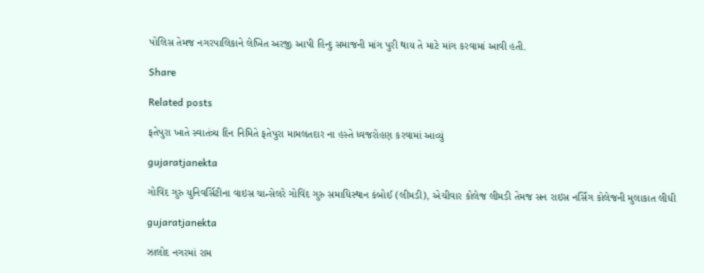પોલિસ તેમજ નગરપાલિકાને લેખિત અરજી આપી હિન્દુ સમાજની માંગ પુરી થાય તે માટે માંગ કરવામાં આવી હતી.

Share

Related posts

ફતેપુરા ખાતે સ્વાતંત્ર્ય દિન નિમિતે ફતેપુરા મામલતદાર ના હસ્તે ધ્વજરોહણ કરવામાં આવ્યું

gujaratjanekta

ગોવિંદ ગુરુ યુનિવર્સિટીના વાઇસ ચાન્સેલરે ગોવિંદ ગુરુ સમાધિસ્થાન કંબોઈ (લીમડી), એચીવાર કોલેજ લીમડી તેમજ સન રાઇસ નર્સિંગ કોલેજની મુલાકાત લીધી

gujaratjanekta

ઝાલોદ નગરમાં રામ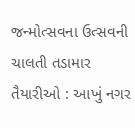જન્મોત્સવના ઉત્સવની ચાલતી તડામાર તૈયારીઓ : આખું નગર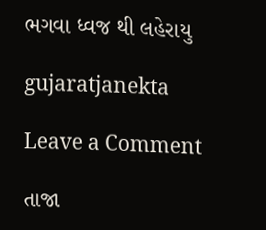ભગવા ધ્વજ થી લહેરાયુ

gujaratjanekta

Leave a Comment

તાજા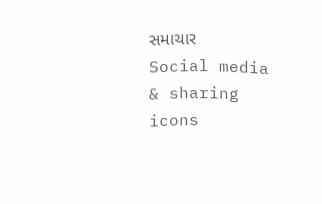સમાચાર
Social media & sharing icons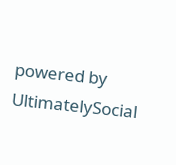powered by UltimatelySocial